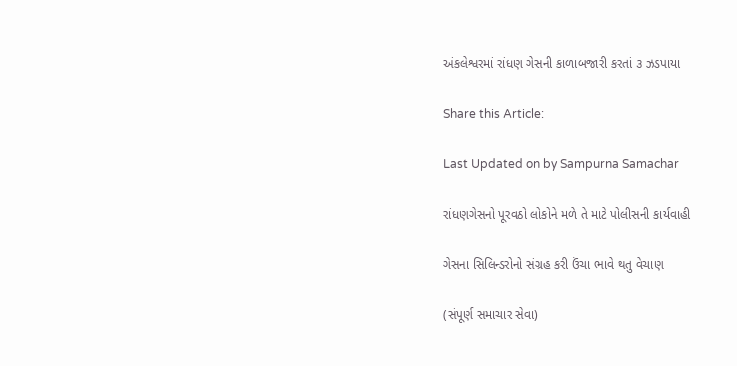અંકલેશ્વરમાં રાંધણ ગેસની કાળાબજારી કરતાં ૩ ઝડપાયા

Share this Article:

Last Updated on by Sampurna Samachar

રાંધણગેસનો પૂરવઠો લોકોને મળે તે માટે પોલીસની કાર્યવાહી

ગેસના સિલિન્ડરોનો સંગ્રહ કરી ઉંચા ભાવે થતુ વેચાણ

(સંપૂર્ણ સમાચાર સેવા)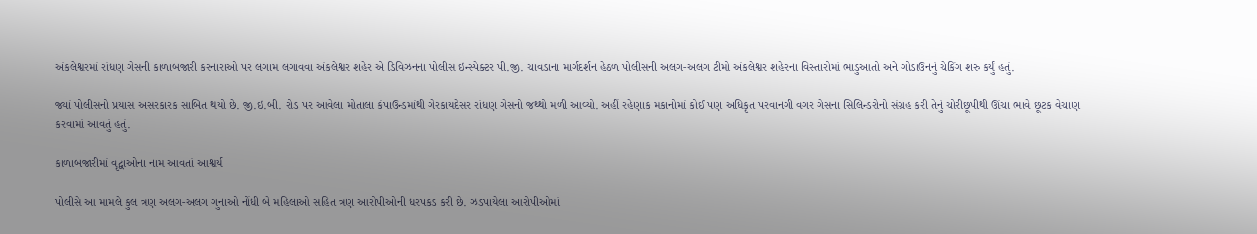અંકલેશ્વરમાં રાંધણ ગેસની કાળાબજારી કરનારાઓ પર લગામ લગાવવા અંકલેશ્વર શહેર એ ડિવિઝનના પોલીસ ઇન્સ્પેક્ટર પી.જી. ચાવડાના માર્ગદર્શન હેઠળ પોલીસની અલગ-અલગ ટીમો અંકલેશ્વર શહેરના વિસ્તારોમાં ભાડુઆતો અને ગોડાઉનનું ચેકિંગ શરુ કર્યું હતું.

જ્યાં પોલીસનો પ્રયાસ અસરકારક સાબિત થયો છે. જી.ઇ.બી. રોડ પર આવેલા મોતાલા કંપાઉન્ડમાંથી ગેરકાયદેસર રાંધણ ગેસનો જથ્થો મળી આવ્યો. અહીં રહેણાક મકાનોમાં કોઈ પણ અધિકૃત પરવાનગી વગર ગેસના સિલિન્ડરોનો સંગ્રહ કરી તેનું ચોરીછૂપીથી ઊંચા ભાવે છૂટક વેચાણ કરવામાં આવતું હતું.

કાળાબજારીમાં વૃદ્વાઓના નામ આવતાં આશ્વર્ય

પોલીસે આ મામલે કુલ ત્રણ અલગ-અલગ ગુનાઓ નોંધી બે મહિલાઓ સહિત ત્રણ આરોપીઓની ધરપકડ કરી છે. ઝડપાયેલા આરોપીઓમાં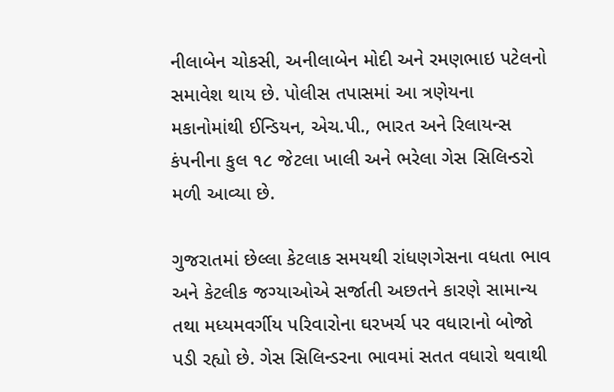નીલાબેન ચોકસી, અનીલાબેન મોદી અને રમણભાઇ પટેલનો સમાવેશ થાય છે. પોલીસ તપાસમાં આ ત્રણેયના મકાનોમાંથી ઈન્ડિયન, એચ.પી., ભારત અને રિલાયન્સ કંપનીના કુલ ૧૮ જેટલા ખાલી અને ભરેલા ગેસ સિલિન્ડરો મળી આવ્યા છે.

ગુજરાતમાં છેલ્લા કેટલાક સમયથી રાંધણગેસના વધતા ભાવ અને કેટલીક જગ્યાઓએ સર્જાતી અછતને કારણે સામાન્ય તથા મધ્યમવર્ગીય પરિવારોના ઘરખર્ચ પર વધારાનો બોજો પડી રહ્યો છે. ગેસ સિલિન્ડરના ભાવમાં સતત વધારો થવાથી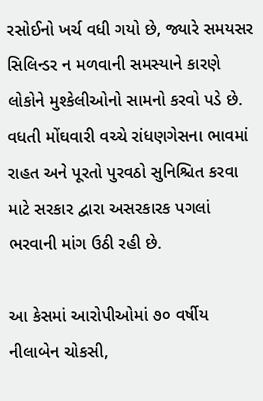રસોઈનો ખર્ચ વધી ગયો છે, જ્યારે સમયસર સિલિન્ડર ન મળવાની સમસ્યાને કારણે લોકોને મુશ્કેલીઓનો સામનો કરવો પડે છે. વધતી મોંઘવારી વચ્ચે રાંધણગેસના ભાવમાં રાહત અને પૂરતો પુરવઠો સુનિશ્ચિત કરવા માટે સરકાર દ્વારા અસરકારક પગલાં ભરવાની માંગ ઉઠી રહી છે.

આ કેસમાં આરોપીઓમાં ૭૦ વર્ષીય નીલાબેન ચોકસી,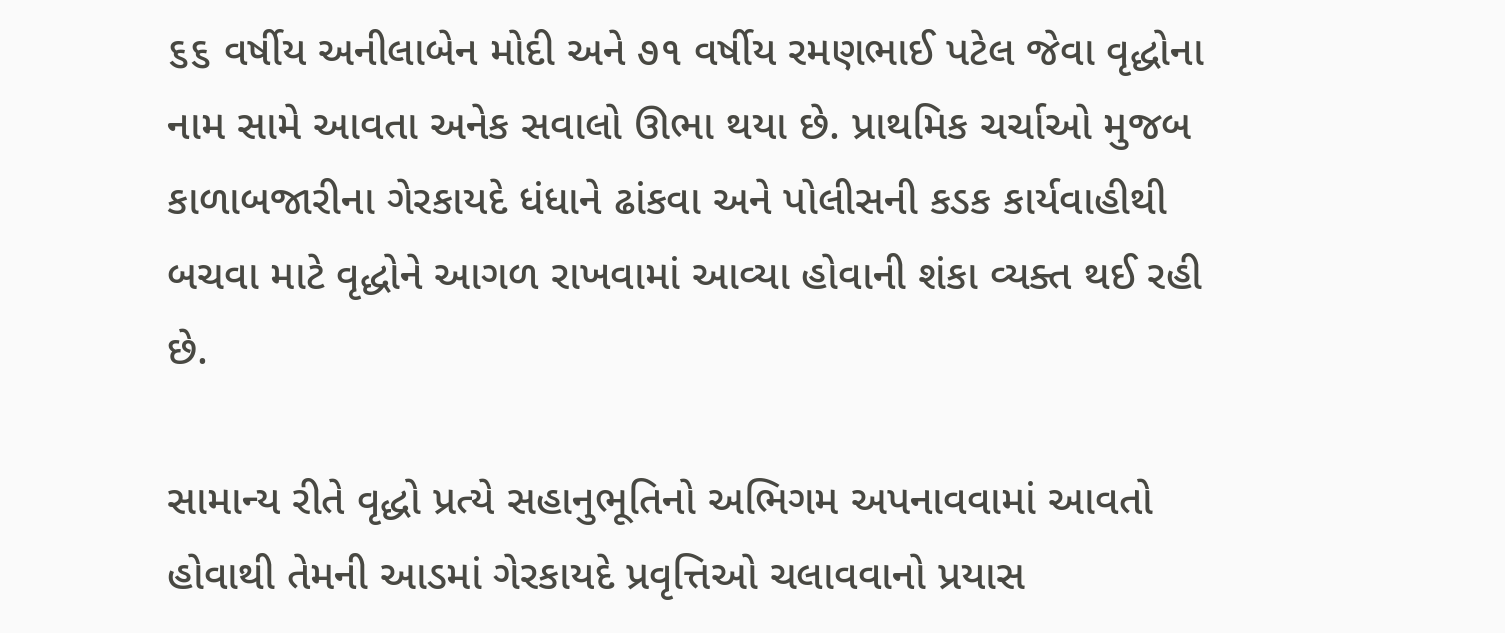૬૬ વર્ષીય અનીલાબેન મોદી અને ૭૧ વર્ષીય રમણભાઈ પટેલ જેવા વૃદ્ધોના નામ સામે આવતા અનેક સવાલો ઊભા થયા છે. પ્રાથમિક ચર્ચાઓ મુજબ કાળાબજારીના ગેરકાયદે ધંધાને ઢાંકવા અને પોલીસની કડક કાર્યવાહીથી બચવા માટે વૃદ્ધોને આગળ રાખવામાં આવ્યા હોવાની શંકા વ્યક્ત થઈ રહી છે.

સામાન્ય રીતે વૃદ્ધો પ્રત્યે સહાનુભૂતિનો અભિગમ અપનાવવામાં આવતો હોવાથી તેમની આડમાં ગેરકાયદે પ્રવૃત્તિઓ ચલાવવાનો પ્રયાસ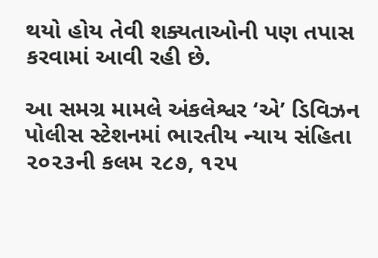થયો હોય તેવી શક્યતાઓની પણ તપાસ કરવામાં આવી રહી છે.

આ સમગ્ર મામલે અંકલેશ્વર ‘એ’ ડિવિઝન પોલીસ સ્ટેશનમાં ભારતીય ન્યાય સંહિતા ૨૦૨૩ની કલમ ૨૮૭, ૧૨૫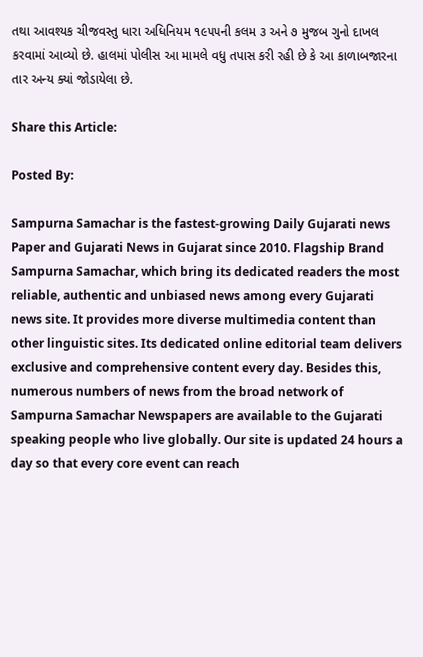તથા આવશ્યક ચીજવસ્તુ ધારા અધિનિયમ ૧૯૫૫ની કલમ ૩ અને ૭ મુજબ ગુનો દાખલ કરવામાં આવ્યો છે. હાલમાં પોલીસ આ મામલે વધુ તપાસ કરી રહી છે કે આ કાળાબજારના તાર અન્ય ક્યાં જોડાયેલા છે.

Share this Article:

Posted By:

Sampurna Samachar is the fastest-growing Daily Gujarati news Paper and Gujarati News in Gujarat since 2010. Flagship Brand Sampurna Samachar, which bring its dedicated readers the most reliable, authentic and unbiased news among every Gujarati news site. It provides more diverse multimedia content than other linguistic sites. Its dedicated online editorial team delivers exclusive and comprehensive content every day. Besides this, numerous numbers of news from the broad network of Sampurna Samachar Newspapers are available to the Gujarati speaking people who live globally. Our site is updated 24 hours a day so that every core event can reach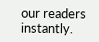our readers instantly.